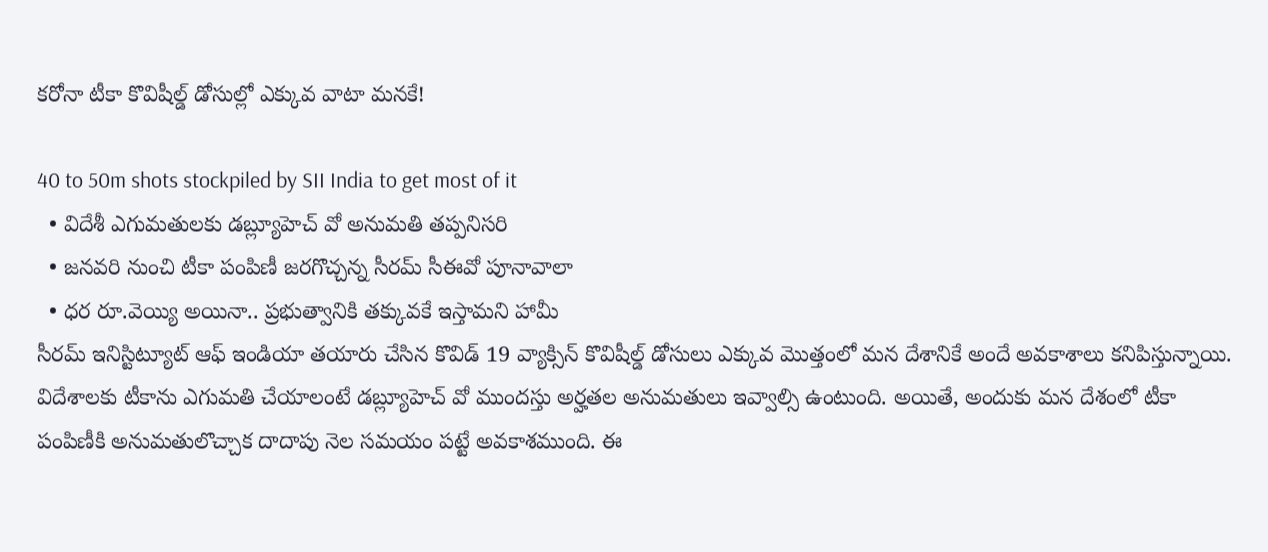కరోనా టీకా కొవిషీల్డ్ డోసుల్లో ఎక్కువ వాటా మనకే!

40 to 50m shots stockpiled by SII India to get most of it
  • విదేశీ ఎగుమతులకు డబ్ల్యూహెచ్ వో అనుమతి తప్పనిసరి
  • జనవరి నుంచి టీకా పంపిణీ జరగొచ్చన్న సీరమ్ సీఈవో పూనావాలా
  • ధర రూ.వెయ్యి అయినా.. ప్రభుత్వానికి తక్కువకే ఇస్తామని హామీ
సీరమ్ ఇనిస్టిట్యూట్ ఆఫ్ ఇండియా తయారు చేసిన కొవిడ్ 19 వ్యాక్సిన్ కొవిషీల్డ్ డోసులు ఎక్కువ మొత్తంలో మన దేశానికే అందే అవకాశాలు కనిపిస్తున్నాయి. విదేశాలకు టీకాను ఎగుమతి చేయాలంటే డబ్ల్యూహెచ్ వో ముందస్తు అర్హతల అనుమతులు ఇవ్వాల్సి ఉంటుంది. అయితే, అందుకు మన దేశంలో టీకా పంపిణీకి అనుమతులొచ్చాక దాదాపు నెల సమయం పట్టే అవకాశముంది. ఈ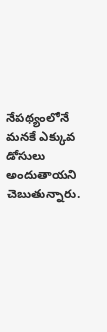నేపథ్యంలోనే మనకే ఎక్కువ డోసులు అందుతాయని చెబుతున్నారు.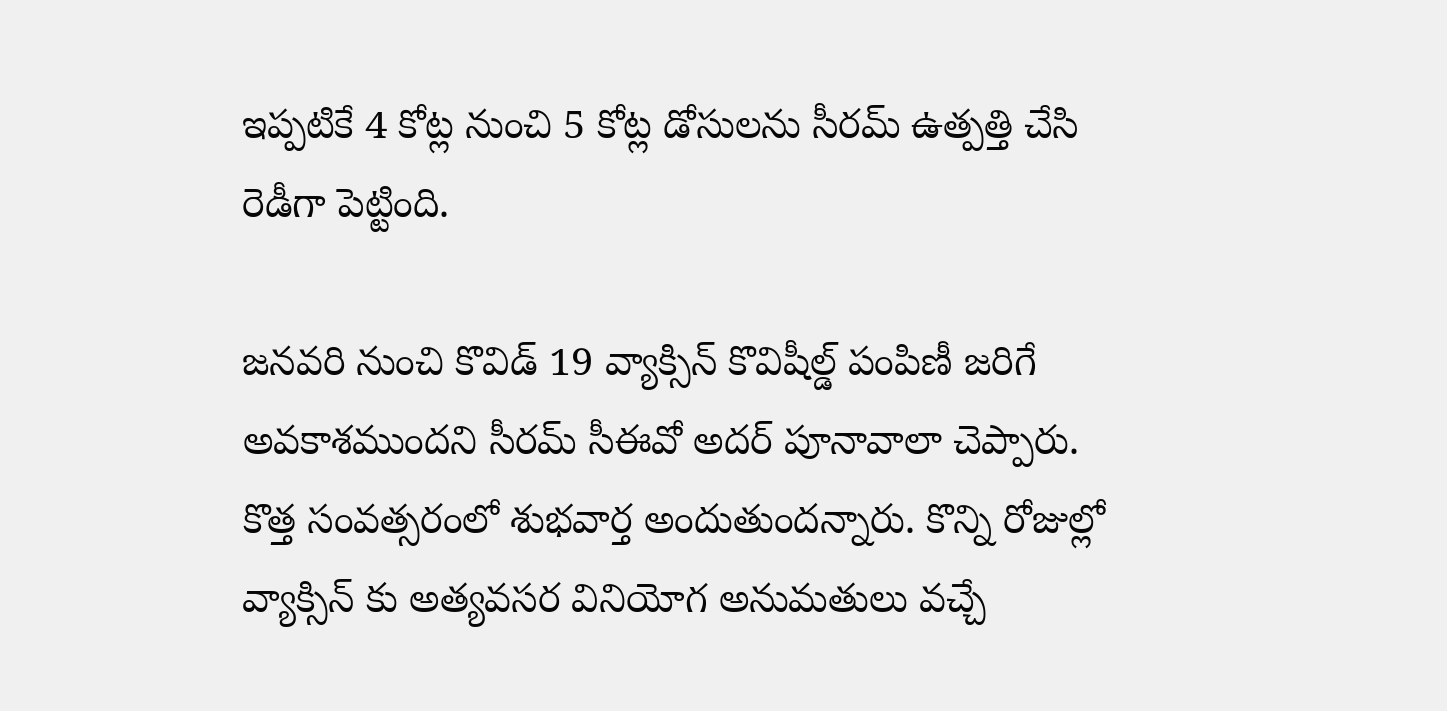ఇప్పటికే 4 కోట్ల నుంచి 5 కోట్ల డోసులను సీరమ్ ఉత్పత్తి చేసి రెడీగా పెట్టింది.

జనవరి నుంచి కొవిడ్ 19 వ్యాక్సిన్ కొవిషీల్డ్ పంపిణీ జరిగే అవకాశముందని సీరమ్ సీఈవో అదర్ పూనావాలా చెప్పారు. కొత్త సంవత్సరంలో శుభవార్త అందుతుందన్నారు. కొన్ని రోజుల్లో వ్యాక్సిన్ కు అత్యవసర వినియోగ అనుమతులు వచ్చే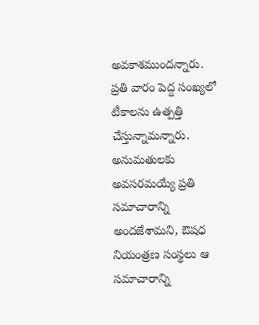అవకాశముందన్నారు. ప్రతి వారం పెద్ద సంఖ్యలో టీకాలను ఉత్పత్తి చేస్తున్నామన్నారు. అనుమతులకు అవసరమయ్యే ప్రతి సమాచారాన్ని అందజేశామని, ఔషధ నియంత్రణ సంస్థలు ఆ సమాచారాన్ని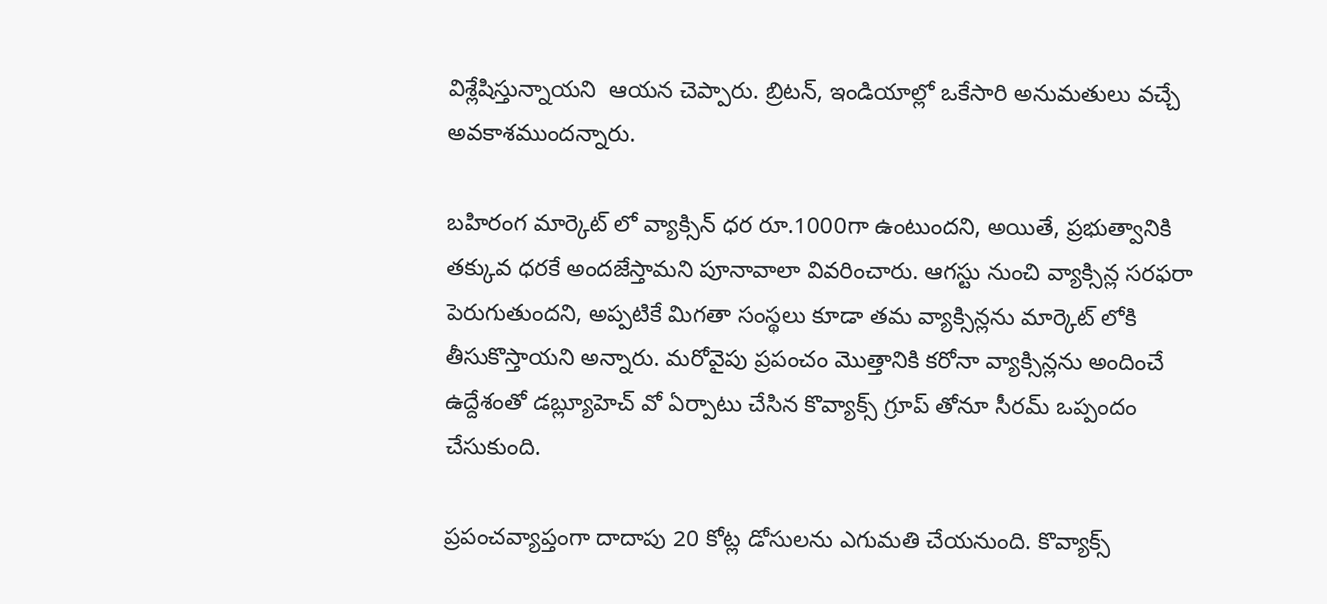విశ్లేషిస్తున్నాయని  ఆయన చెప్పారు. బ్రిటన్, ఇండియాల్లో ఒకేసారి అనుమతులు వచ్చే అవకాశముందన్నారు.

బహిరంగ మార్కెట్ లో వ్యాక్సిన్ ధర రూ.1000గా ఉంటుందని, అయితే, ప్రభుత్వానికి తక్కువ ధరకే అందజేస్తామని పూనావాలా వివరించారు. ఆగస్టు నుంచి వ్యాక్సిన్ల సరఫరా పెరుగుతుందని, అప్పటికే మిగతా సంస్థలు కూడా తమ వ్యాక్సిన్లను మార్కెట్ లోకి తీసుకొస్తాయని అన్నారు. మరోవైపు ప్రపంచం మొత్తానికి కరోనా వ్యాక్సిన్లను అందించే ఉద్దేశంతో డబ్ల్యూహెచ్ వో ఏర్పాటు చేసిన కొవ్యాక్స్ గ్రూప్ తోనూ సీరమ్ ఒప్పందం చేసుకుంది.

ప్రపంచవ్యాప్తంగా దాదాపు 20 కోట్ల డోసులను ఎగుమతి చేయనుంది. కొవ్యాక్స్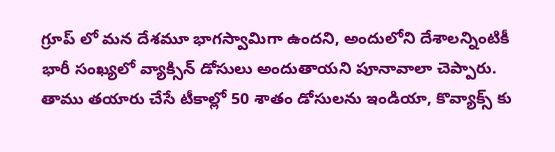గ్రూప్ లో మన దేశమూ భాగస్వామిగా ఉందని, అందులోని దేశాలన్నింటికీ భారీ సంఖ్యలో వ్యాక్సిన్ డోసులు అందుతాయని పూనావాలా చెప్పారు. తాము తయారు చేసే టీకాల్లో 50 శాతం డోసులను ఇండియా, కొవ్యాక్స్ కు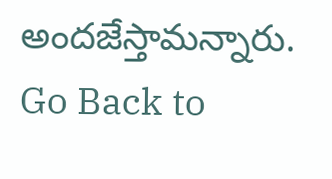అందజేస్తామన్నారు.
Go Back to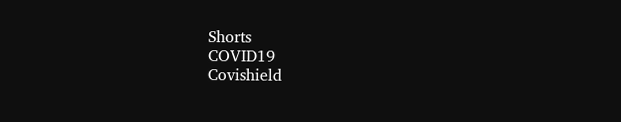Shorts
COVID19
Covishield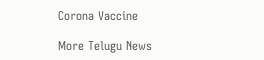Corona Vaccine

More Telugu News